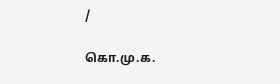/

கொ.மு.க.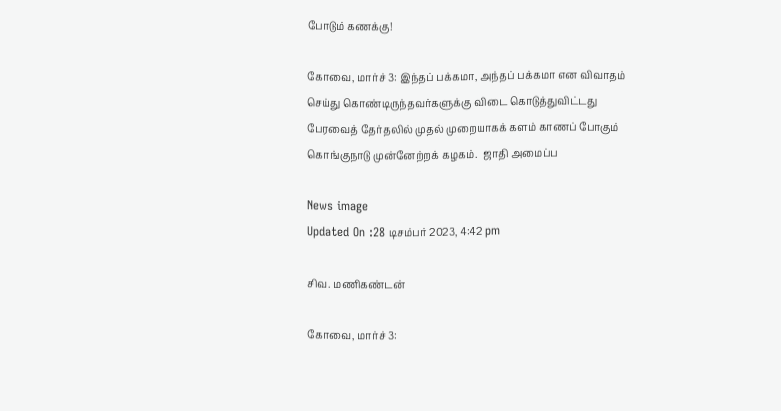போடும் கணக்கு!

கோவை, மார்ச் 3: இந்தப் பக்கமா, அந்தப் பக்கமா என விவாதம் செய்து கொண்டிருந்தவர்களுக்கு விடை கொடுத்துவிட்டது பேரவைத் தேர்தலில் முதல் முறையாகக் களம் காணப் போகும் கொங்குநாடு முன்னேற்றக் கழகம்.  ஜாதி அமைப்ப

News image
Updated On :28 டிசம்பர் 2023, 4:42 pm

சிவ. மணிகண்டன்

கோவை, மார்ச் 3: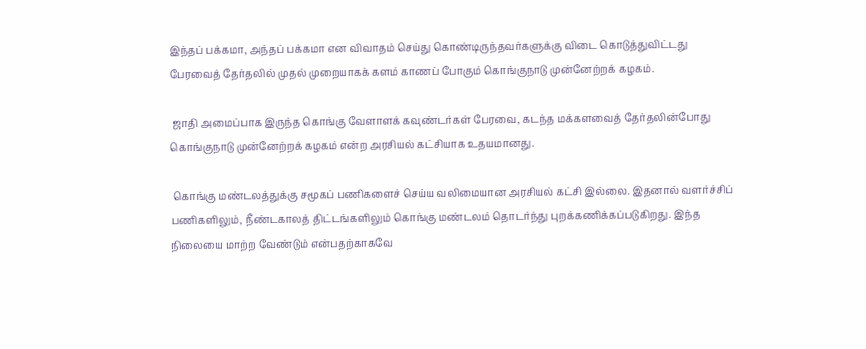இந்தப் பக்கமா, அந்தப் பக்கமா என விவாதம் செய்து கொண்டிருந்தவர்களுக்கு விடை கொடுத்துவிட்டது பேரவைத் தேர்தலில் முதல் முறையாகக் களம் காணப் போகும் கொங்குநாடு முன்னேற்றக் கழகம்.

 ஜாதி அமைப்பாக இருந்த கொங்கு வேளாளக் கவுண்டர்கள் பேரவை, கடந்த மக்களவைத் தேர்தலின்போது கொங்குநாடு முன்னேற்றக் கழகம் என்ற அரசியல் கட்சியாக உதயமானது.

 கொங்கு மண்டலத்துக்கு சமூகப் பணிகளைச் செய்ய வலிமையான அரசியல் கட்சி இல்லை. இதனால் வளர்ச்சிப் பணிகளிலும், நீண்டகாலத் திட்டங்களிலும் கொங்கு மண்டலம் தொடர்ந்து புறக்கணிக்கப்படுகிறது. இந்த நிலையை மாற்ற வேண்டும் என்பதற்காகவே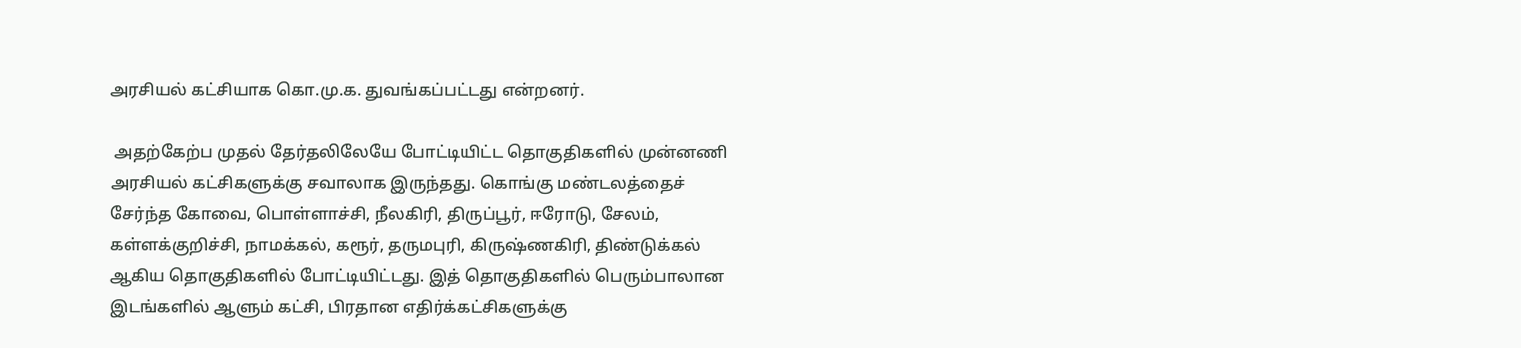அரசியல் கட்சியாக கொ.மு.க. துவங்கப்பட்டது என்றனர்.

 அதற்கேற்ப முதல் தேர்தலிலேயே போட்டியிட்ட தொகுதிகளில் முன்னணி அரசியல் கட்சிகளுக்கு சவாலாக இருந்தது. கொங்கு மண்டலத்தைச் சேர்ந்த கோவை, பொள்ளாச்சி, நீலகிரி, திருப்பூர், ஈரோடு, சேலம், கள்ளக்குறிச்சி, நாமக்கல், கரூர், தருமபுரி, கிருஷ்ணகிரி, திண்டுக்கல் ஆகிய தொகுதிகளில் போட்டியிட்டது. இத் தொகுதிகளில் பெரும்பாலான இடங்களில் ஆளும் கட்சி, பிரதான எதிர்க்கட்சிகளுக்கு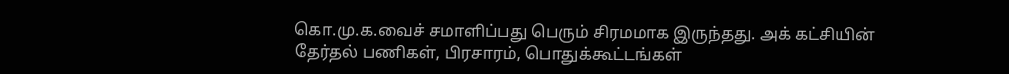கொ.மு.க.வைச் சமாளிப்பது பெரும் சிரமமாக இருந்தது. அக் கட்சியின் தேர்தல் பணிகள், பிரசாரம், பொதுக்கூட்டங்கள்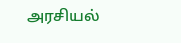அரசியல்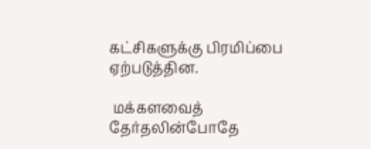கட்சிகளுக்கு பிரமிப்பை ஏற்படுத்தின.

 மக்களவைத் தேர்தலின்போதே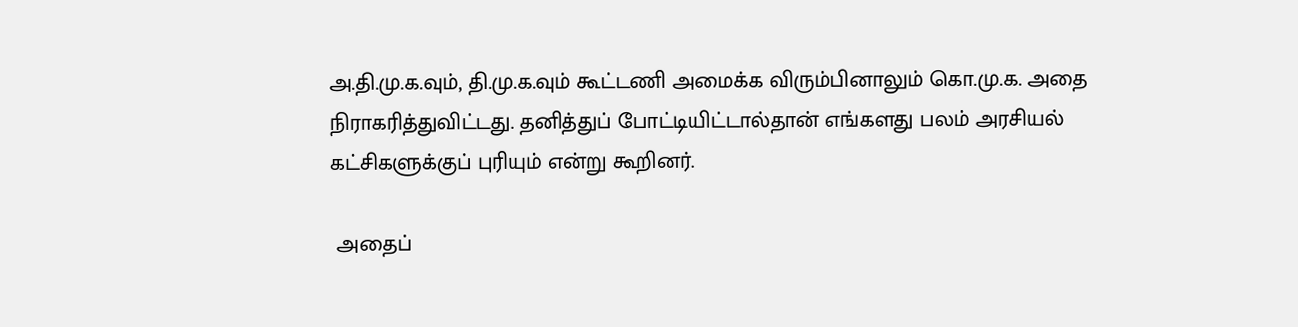அ.தி.மு.க.வும், தி.மு.க.வும் கூட்டணி அமைக்க விரும்பினாலும் கொ.மு.க. அதை நிராகரித்துவிட்டது. தனித்துப் போட்டியிட்டால்தான் எங்களது பலம் அரசியல் கட்சிகளுக்குப் புரியும் என்று கூறினர்.

 அதைப்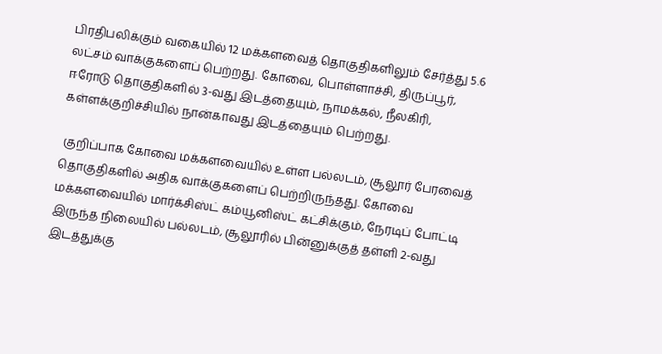பிரதிபலிக்கும் வகையில் 12 மக்களவைத் தொகுதிகளிலும் சேர்த்து 5.6 லட்சம் வாக்குகளைப் பெற்றது. கோவை, பொள்ளாச்சி, திருப்பூர், ஈரோடு தொகுதிகளில் 3-வது இடத்தையும், நாமக்கல், நீலகிரி, கள்ளக்குறிச்சியில் நான்காவது இடத்தையும் பெற்றது.

 குறிப்பாக கோவை மக்களவையில் உள்ள பல்லடம், சூலூர் பேரவைத் தொகுதிகளில் அதிக வாக்குகளைப் பெற்றிருந்தது. கோவை மக்களவையில் மார்க்சிஸ்ட் கம்யூனிஸ்ட் கட்சிக்கும், நேரடிப் போட்டி இருந்த நிலையில் பல்லடம், சூலூரில் பின்னுக்குத் தள்ளி 2-வது இடத்துக்கு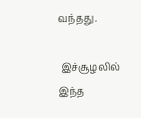வந்தது.

 இச்சூழலில் இந்த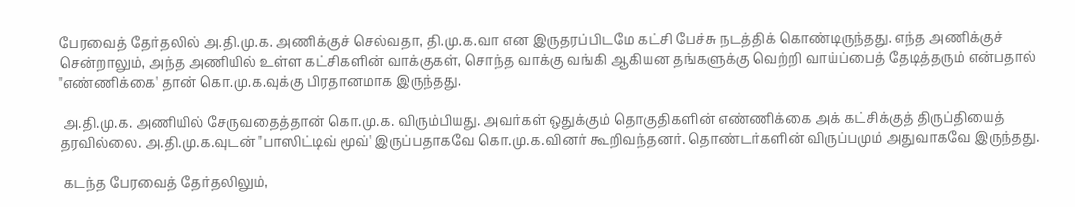பேரவைத் தேர்தலில் அ.தி.மு.க. அணிக்குச் செல்வதா, தி.மு.க.வா என இருதரப்பிடமே கட்சி பேச்சு நடத்திக் கொண்டிருந்தது. எந்த அணிக்குச் சென்றாலும், அந்த அணியில் உள்ள கட்சிகளின் வாக்குகள், சொந்த வாக்கு வங்கி ஆகியன தங்களுக்கு வெற்றி வாய்ப்பைத் தேடித்தரும் என்பதால் "எண்ணிக்கை' தான் கொ.மு.க.வுக்கு பிரதானமாக இருந்தது.

 அ.தி.மு.க. அணியில் சேருவதைத்தான் கொ.மு.க. விரும்பியது. அவர்கள் ஒதுக்கும் தொகுதிகளின் எண்ணிக்கை அக் கட்சிக்குத் திருப்தியைத் தரவில்லை. அ.தி.மு.க.வுடன் "பாஸிட்டிவ் மூவ்' இருப்பதாகவே கொ.மு.க.வினர் கூறிவந்தனர். தொண்டர்களின் விருப்பமும் அதுவாகவே இருந்தது.

 கடந்த பேரவைத் தேர்தலிலும்,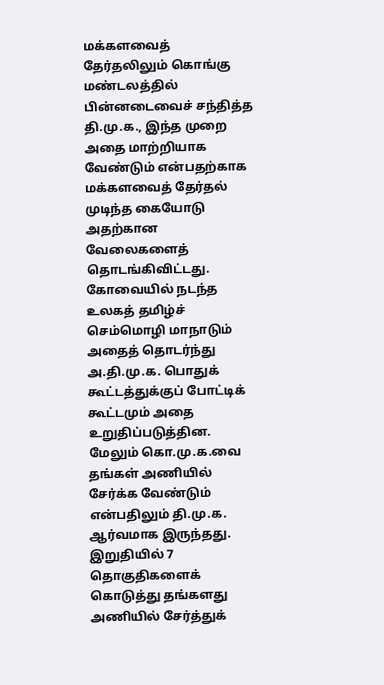மக்களவைத் தேர்தலிலும் கொங்கு மண்டலத்தில் பின்னடைவைச் சந்தித்த தி.மு.க., இந்த முறை அதை மாற்றியாக வேண்டும் என்பதற்காக மக்களவைத் தேர்தல் முடிந்த கையோடு அதற்கான வேலைகளைத் தொடங்கிவிட்டது. கோவையில் நடந்த உலகத் தமிழ்ச் செம்மொழி மாநாடும் அதைத் தொடர்ந்து அ.தி.மு.க. பொதுக் கூட்டத்துக்குப் போட்டிக் கூட்டமும் அதை உறுதிப்படுத்தின. மேலும் கொ.மு.க.வை தங்கள் அணியில் சேர்க்க வேண்டும் என்பதிலும் தி.மு.க. ஆர்வமாக இருந்தது. இறுதியில் 7 தொகுதிகளைக் கொடுத்து தங்களது அணியில் சேர்த்துக்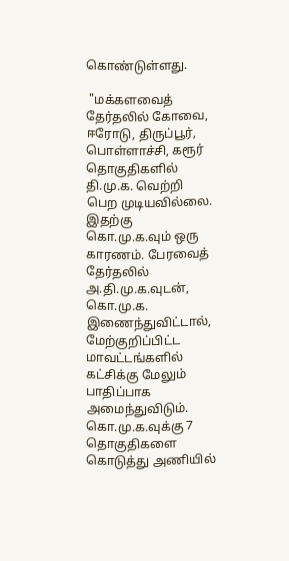கொண்டுள்ளது.

 "மக்களவைத் தேர்தலில் கோவை, ஈரோடு, திருப்பூர், பொள்ளாச்சி, கரூர் தொகுதிகளில் தி.மு.க. வெற்றி பெற முடியவில்லை. இதற்கு கொ.மு.க.வும் ஒரு காரணம். பேரவைத் தேர்தலில் அ.தி.மு.க.வுடன், கொ.மு.க. இணைந்துவிட்டால், மேற்குறிப்பிட்ட மாவட்டங்களில் கட்சிக்கு மேலும் பாதிப்பாக அமைந்துவிடும். கொ.மு.க.வுக்கு 7 தொகுதிகளை கொடுத்து அணியில்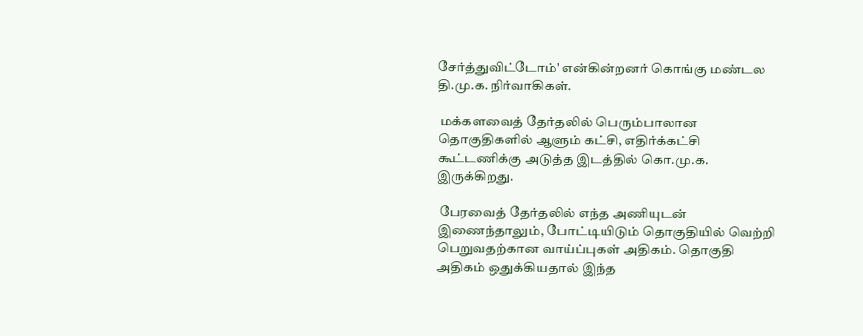சேர்த்துவிட்டோம்' என்கின்றனர் கொங்கு மண்டல தி.மு.க. நிர்வாகிகள்.

 மக்களவைத் தேர்தலில் பெரும்பாலான தொகுதிகளில் ஆளும் கட்சி, எதிர்க்கட்சி கூட்டணிக்கு அடுத்த இடத்தில் கொ.மு.க. இருக்கிறது.

 பேரவைத் தேர்தலில் எந்த அணியுடன் இணைந்தாலும், போட்டியிடும் தொகுதியில் வெற்றி பெறுவதற்கான வாய்ப்புகள் அதிகம். தொகுதி அதிகம் ஒதுக்கியதால் இந்த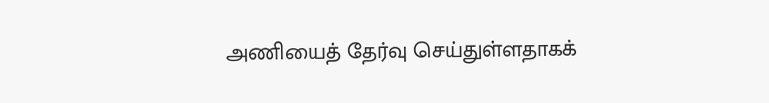அணியைத் தேர்வு செய்துள்ளதாகக்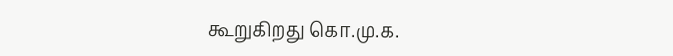கூறுகிறது கொ.மு.க.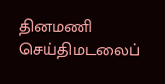தினமணி செய்திமடலைப்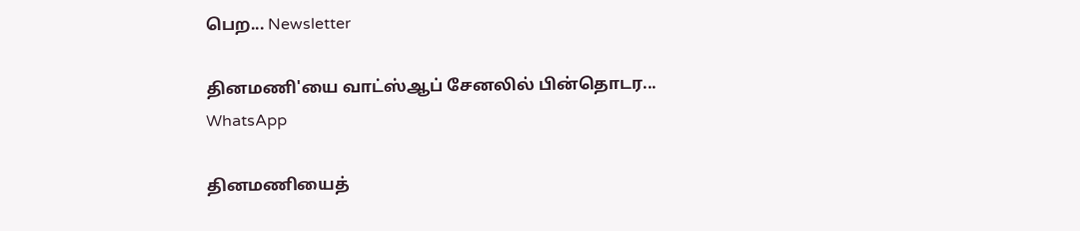பெற... Newsletter

தினமணி'யை வாட்ஸ்ஆப் சேனலில் பின்தொடர... WhatsApp

தினமணியைத்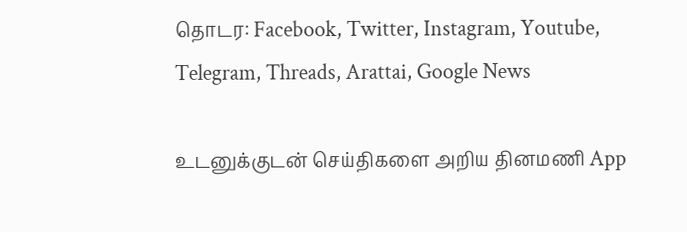தொடர: Facebook, Twitter, Instagram, Youtube, Telegram, Threads, Arattai, Google News

உடனுக்குடன் செய்திகளை அறிய தினமணி App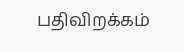பதிவிறக்கம்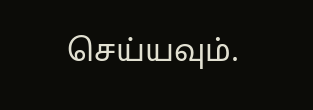செய்யவும்.